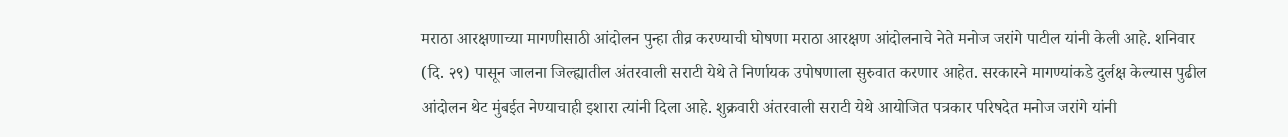मराठा आरक्षणाच्या मागणीसाठी आंदोलन पुन्हा तीव्र करण्याची घोषणा मराठा आरक्षण आंदोलनाचे नेते मनोज जरांगे पाटील यांनी केली आहे. शनिवार (दि. २९) पासून जालना जिल्ह्यातील अंतरवाली सराटी येथे ते निर्णायक उपोषणाला सुरुवात करणार आहेत. सरकारने मागण्यांकडे दुर्लक्ष केल्यास पुढील आंदोलन थेट मुंबईत नेण्याचाही इशारा त्यांनी दिला आहे. शुक्रवारी अंतरवाली सराटी येथे आयोजित पत्रकार परिषदेत मनोज जरांगे यांनी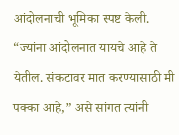आंदोलनाची भूमिका स्पष्ट केली. “ज्यांना आंदोलनात यायचे आहे ते येतील. संकटावर मात करण्यासाठी मी पक्का आहे,” असे सांगत त्यांनी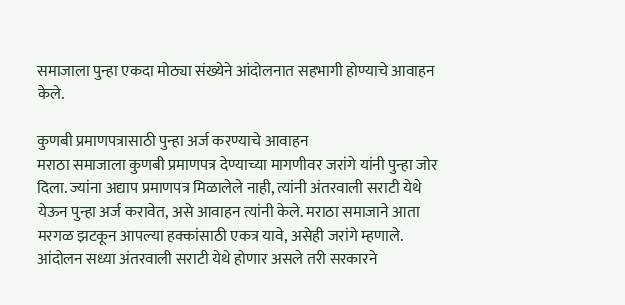समाजाला पुन्हा एकदा मोठ्या संख्येने आंदोलनात सहभागी होण्याचे आवाहन केले.

कुणबी प्रमाणपत्रासाठी पुन्हा अर्ज करण्याचे आवाहन
मराठा समाजाला कुणबी प्रमाणपत्र देण्याच्या मागणीवर जरांगे यांनी पुन्हा जोर दिला. ज्यांना अद्याप प्रमाणपत्र मिळालेले नाही, त्यांनी अंतरवाली सराटी येथे येऊन पुन्हा अर्ज करावेत, असे आवाहन त्यांनी केले. मराठा समाजाने आता मरगळ झटकून आपल्या हक्कांसाठी एकत्र यावे, असेही जरांगे म्हणाले. आंदोलन सध्या अंतरवाली सराटी येथे होणार असले तरी सरकारने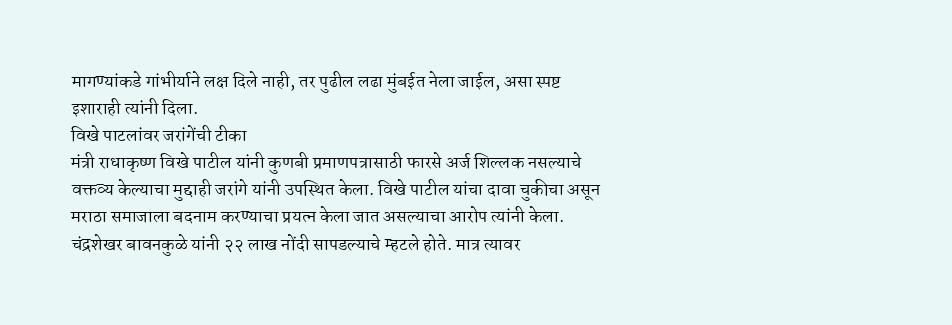मागण्यांकडे गांभीर्याने लक्ष दिले नाही, तर पुढील लढा मुंबईत नेला जाईल, असा स्पष्ट इशाराही त्यांनी दिला.
विखे पाटलांवर जरांगेंची टीका
मंत्री राधाकृष्ण विखे पाटील यांनी कुणबी प्रमाणपत्रासाठी फारसे अर्ज शिल्लक नसल्याचे वक्तव्य केल्याचा मुद्दाही जरांगे यांनी उपस्थित केला. विखे पाटील यांचा दावा चुकीचा असून मराठा समाजाला बदनाम करण्याचा प्रयत्न केला जात असल्याचा आरोप त्यांनी केला. चंद्रशेखर बावनकुळे यांनी २२ लाख नोंदी सापडल्याचे म्हटले होते. मात्र त्यावर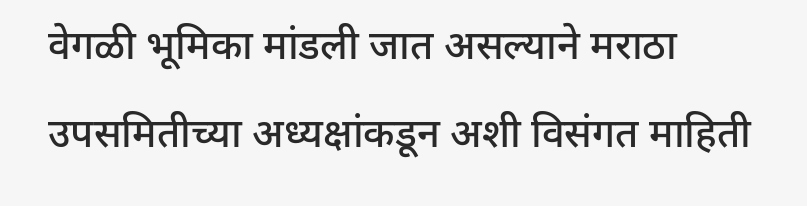वेगळी भूमिका मांडली जात असल्याने मराठा उपसमितीच्या अध्यक्षांकडून अशी विसंगत माहिती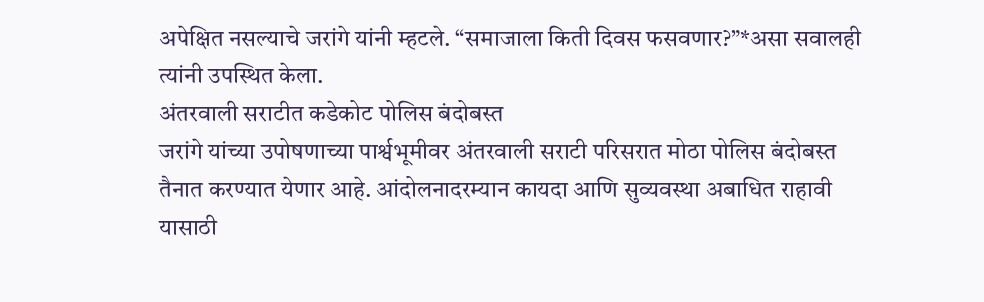अपेक्षित नसल्याचे जरांगे यांनी म्हटले. “समाजाला किती दिवस फसवणार?”*असा सवालही त्यांनी उपस्थित केला.
अंतरवाली सराटीत कडेकोट पोलिस बंदोबस्त
जरांगे यांच्या उपोषणाच्या पार्श्वभूमीवर अंतरवाली सराटी परिसरात मोठा पोलिस बंदोबस्त तैनात करण्यात येणार आहे. आंदोलनादरम्यान कायदा आणि सुव्यवस्था अबाधित राहावी यासाठी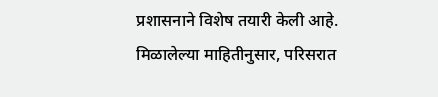प्रशासनाने विशेष तयारी केली आहे. मिळालेल्या माहितीनुसार, परिसरात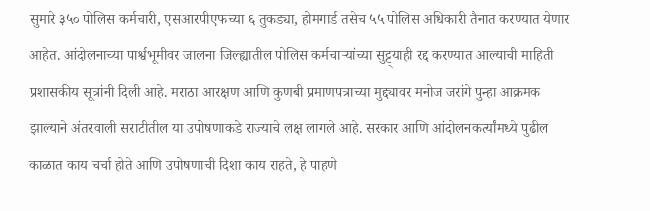सुमारे ३५० पोलिस कर्मचारी, एसआरपीएफच्या ६ तुकड्या, होमगार्ड तसेच ५५ पोलिस अधिकारी तैनात करण्यात येणार आहेत. आंदोलनाच्या पार्श्वभूमीवर जालना जिल्ह्यातील पोलिस कर्मचाऱ्यांच्या सुट्ट्याही रद्द करण्यात आल्याची माहिती प्रशासकीय सूत्रांनी दिली आहे. मराठा आरक्षण आणि कुणबी प्रमाणपत्राच्या मुद्द्यावर मनोज जरांगे पुन्हा आक्रमक झाल्याने अंतरवाली सराटीतील या उपोषणाकडे राज्याचे लक्ष लागले आहे. सरकार आणि आंदोलनकर्त्यांमध्ये पुढील काळात काय चर्चा होते आणि उपोषणाची दिशा काय राहते, हे पाहणे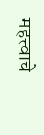महत्त्वाचे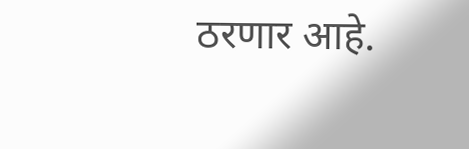ठरणार आहे.